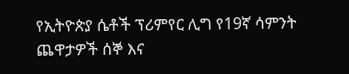የኢትዮጵያ ሴቶች ፕሪምየር ሊግ የ19ኛ ሳምንት ጨዋታዎች ሰኞ እና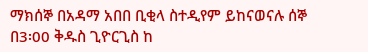ማክሰኞ በአዳማ አበበ ቢቂላ ስተዲየም ይከናወናሉ ሰኞ በ3፡00 ቅዱስ ጊዮርጊስ ከ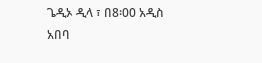ጌዲኦ ዲላ ፣ በ8፡00 አዲስ አበባ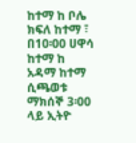ከተማ ከ ቦሌ ክፍለ ከተማ ፣ በ10፡00 ሀዋሳ ከተማ ከ አዳማ ከተማ ሲጫወቱ ማክሰኞ 3፡00 ላይ ኢትዮ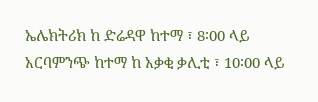ኤሌክትሪክ ከ ድሬዳዋ ከተማ ፣ 8፡00 ላይ አርባምንጭ ከተማ ከ አቃቂ ቃሊቲ ፣ 10፡00 ላይ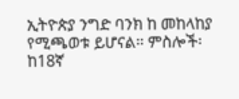ኢትዮጵያ ንግድ ባንክ ከ መከላከያ የሚጫወቱ ይሆናል። ምስሎች፡ ከ18ኛ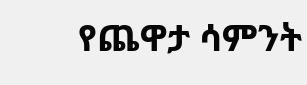የጨዋታ ሳምንት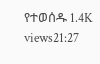የተወሰዱ 1.4K views21:27